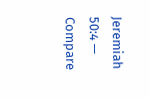Jeremiah 50:4 — Compare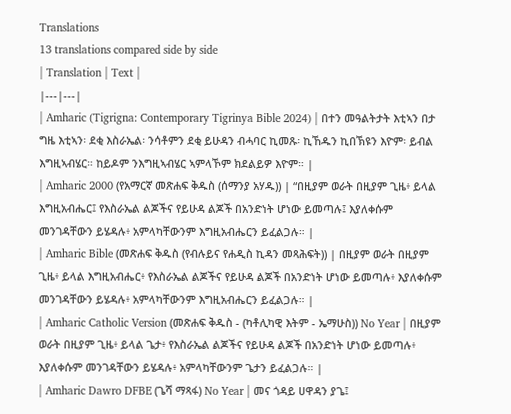Translations
13 translations compared side by side
| Translation | Text |
|---|---|
| Amharic (Tigrigna: Contemporary Tigrinya Bible 2024) | በተን መዓልትታት እቲኣን በታ ግዜ እቲኣን፡ ደቂ እስራኤል፡ ንሳቶምን ደቂ ይሁዳን ብሓባር ኪመጹ፡ ኪኸዱን ኪበኽዩን እዮም፡ ይብል እግዚኣብሄር። ከይዶም ንእግዚኣብሄር ኣምላኾም ክደልይዎ እዮም። |
| Amharic 2000 (የአማርኛ መጽሐፍ ቅዱስ (ሰማንያ አሃዱ)) | “በዚያም ወራት በዚያም ጊዜ፥ ይላል እግዚአብሔር፤ የእስራኤል ልጆችና የይሁዳ ልጆች በአንድነት ሆነው ይመጣሉ፤ እያለቀሱም መንገዳቸውን ይሄዳሉ፥ አምላካቸውንም እግዚአብሔርን ይፈልጋሉ። |
| Amharic Bible (መጽሐፍ ቅዱስ (የብሉይና የሐዲስ ኪዳን መጻሕፍት)) | በዚያም ወራት በዚያም ጊዜ፥ ይላል እግዚአብሔር፥ የእስራኤል ልጆችና የይሁዳ ልጆች በአንድነት ሆነው ይመጣሉ፥ እያለቀሱም መንገዳቸውን ይሄዳሉ፥ አምላካቸውንም እግዚአብሔርን ይፈልጋሉ። |
| Amharic Catholic Version (መጽሐፍ ቅዱስ - (ካቶሊካዊ እትም - ኤማሁስ)) No Year | በዚያም ወራት በዚያም ጊዜ፥ ይላል ጌታ፥ የእስራኤል ልጆችና የይሁዳ ልጆች በአንድነት ሆነው ይመጣሉ፥ እያለቀሱም መንገዳቸውን ይሄዳሉ፥ አምላካቸውንም ጌታን ይፈልጋሉ። |
| Amharic Dawro DFBE (ጌሻ ማጻፋ) No Year | መና ጎዳይ ሀዋዳን ያጌ፤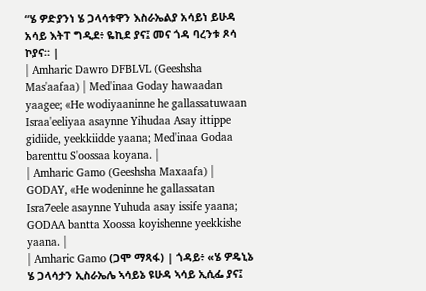“ሄ ዎድያንነ ሄ ጋላሳቱዋን እስራኤልያ አሳይነ ይሁዳ አሳይ እትፐ ግዲደ፥ ዬኪደ ያና፤ መና ጎዳ ባረንቱ ጾሳ ኮያና። |
| Amharic Dawro DFBLVL (Geeshsha Mas'aafaa) | Med'inaa Goday hawaadan yaagee; «He wodiyaaninne he gallassatuwaan Israa'eeliyaa asaynne Yihudaa Asay ittippe gidiide, yeekkiidde yaana; Med'inaa Godaa barenttu S'oossaa koyana. |
| Amharic Gamo (Geeshsha Maxaafa) | GODAY, «He wodeninne he gallassatan Isra7eele asaynne Yuhuda asay issife yaana; GODAA bantta Xoossa koyishenne yeekkishe yaana. |
| Amharic Gamo (ጋሞ ማጻፋ) | ጎዳይ፥ «ሄ ዎዴኒኔ ሄ ጋላሳታን ኢስራኤሌ ኣሳይኔ ዩሁዳ ኣሳይ ኢሲፌ ያና፤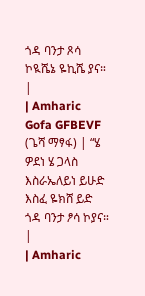ጎዳ ባንታ ጾሳ ኮዪሼኔ ዬኪሼ ያና። |
| Amharic Gofa GFBEVF (ጌሻ ማፃፋ) | “ሄ ዎደነ ሄ ጋላስ እስራኤለይነ ይሁድ እስፈ ዬክሸ ይድ ጎዳ ባንታ ፆሳ ኮያና። |
| Amharic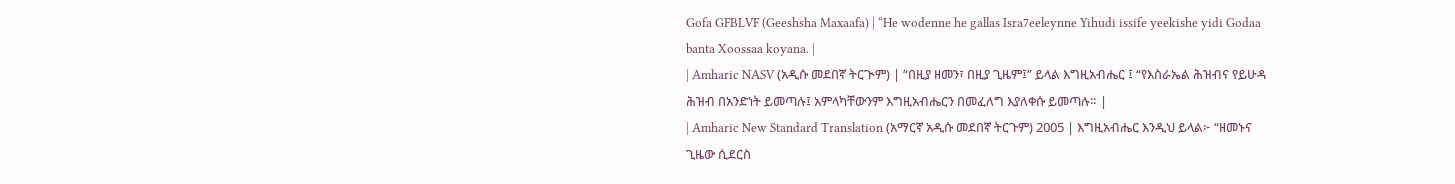Gofa GFBLVF (Geeshsha Maxaafa) | “He wodenne he gallas Isra7eeleynne Yihudi issife yeekishe yidi Godaa banta Xoossaa koyana. |
| Amharic NASV (አዲሱ መደበኛ ትርጒም) | “በዚያ ዘመን፣ በዚያ ጊዜም፤” ይላል እግዚአብሔር ፤ “የእስራኤል ሕዝብና የይሁዳ ሕዝብ በአንድነት ይመጣሉ፤ አምላካቸውንም እግዚአብሔርን በመፈለግ እያለቀሱ ይመጣሉ። |
| Amharic New Standard Translation (አማርኛ አዲሱ መደበኛ ትርጉም) 2005 | እግዚአብሔር እንዲህ ይላል፦ “ዘመኑና ጊዜው ሲደርስ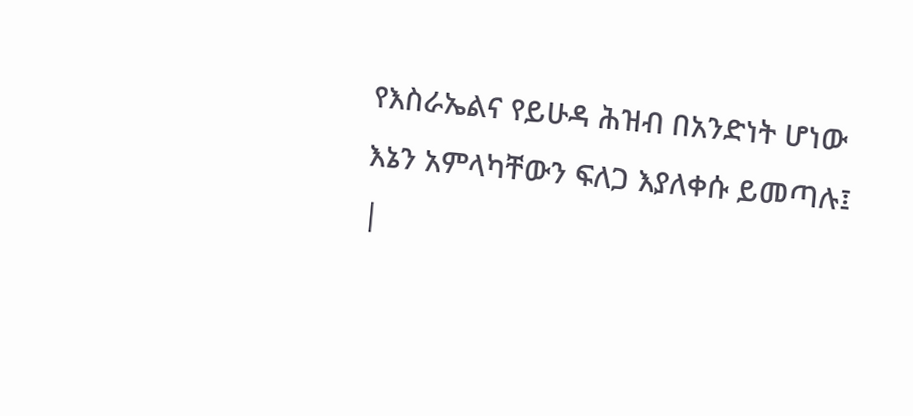የእስራኤልና የይሁዳ ሕዝብ በአንድነት ሆነው እኔን አምላካቸውን ፍለጋ እያለቀሱ ይመጣሉ፤ |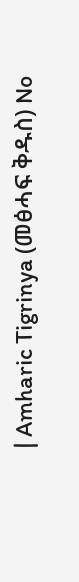| Amharic Tigrinya (መፅሓፍ ቅዱስ) No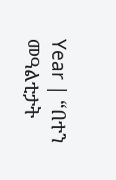Year | “በተን መዓልቲታት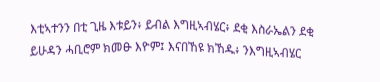እቲኣተንን በቲ ጊዜ እቱይን፥ ይብል እግዚኣብሄር፥ ደቂ እስራኤልን ደቂ ይሁዳን ሓቢሮም ክመፁ እዮም፤ እናበኸዩ ክኸዱ፥ ንእግዚኣብሄር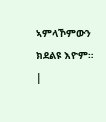ኣምላኾምውን ክደልዩ እዮም። |